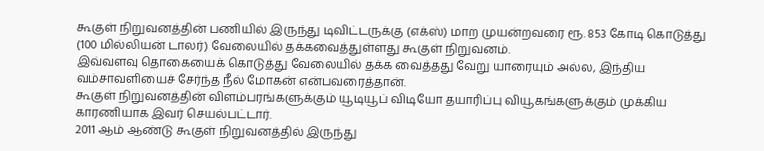கூகுள் நிறுவனத்தின் பணியில் இருந்து டிவிட்டருக்கு (எக்ஸ்) மாற முயன்றவரை ரூ. 853 கோடி கொடுத்து (100 மில்லியன் டாலர்) வேலையில் தக்கவைத்துள்ளது கூகுள் நிறுவனம்.
இவ்வளவு தொகையைக் கொடுத்து வேலையில் தக்க வைத்தது வேறு யாரையும் அல்ல, இந்திய வம்சாவளியைச் சேர்ந்த நீல் மோகன் என்பவரைத்தான்.
கூகுள் நிறுவனத்தின் விளம்பரங்களுக்கும் யூடியூப் விடியோ தயாரிப்பு வியூகங்களுக்கும் முக்கிய காரணியாக இவர் செயல்பட்டார்.
2011 ஆம் ஆண்டு கூகுள் நிறுவனத்தில் இருந்து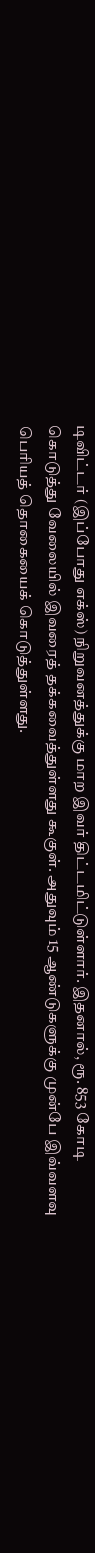டிவிட்டர் (இப்போது எக்ஸ்) நிறுவனத்துக்கு மாற இவர் திட்டமிட்டுள்ளார். இதனால், ரூ. 853 கோடி கொடுத்து வேலையில் இவரைத் தக்கவைத்துள்ளது கூகுள். அதுவும் 15 ஆண்டுகளுக்கு முன்பே இவ்வளவு பெரியத் தொகையைக் கொடுத்துள்ளது.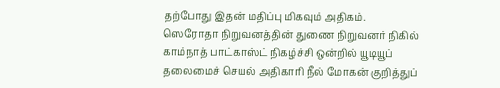தற்போது இதன் மதிப்பு மிகவும் அதிகம்.
ஸெரோதா நிறுவனத்தின் துணை நிறுவனர் நிகில் காம்நாத் பாட்காஸ்ட் நிகழ்ச்சி ஒன்றில் யூடியூப் தலைமைச் செயல் அதிகாரி நீல் மோகன் குறித்துப்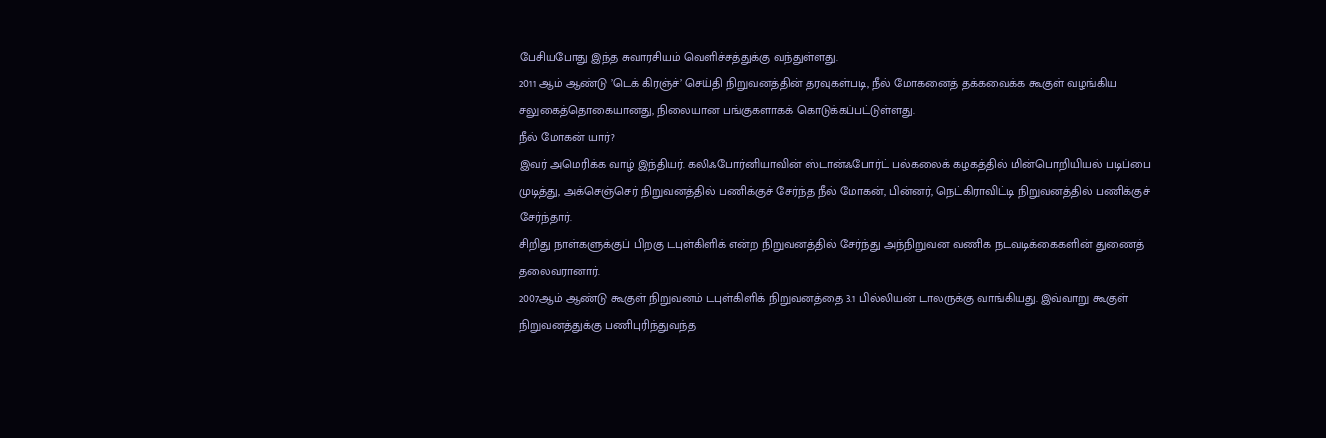பேசியபோது இந்த சுவாரசியம் வெளிச்சத்துக்கு வந்துள்ளது.
2011 ஆம் ஆண்டு ’டெக் கிரஞ்ச்’ செய்தி நிறுவனத்தின் தரவுகள்படி, நீல் மோகனைத் தக்கவைக்க கூகுள் வழங்கிய சலுகைத்தொகையானது, நிலையான பங்குகளாகக் கொடுக்கப்பட்டுள்ளது.
நீல் மோகன் யார்?
இவர் அமெரிக்க வாழ் இந்தியர். கலிஃபோர்னியாவின் ஸ்டான்ஃபோர்ட் பல்கலைக் கழகத்தில் மின்பொறியியல் படிப்பை முடித்து, அக்செஞ்செர் நிறுவனத்தில் பணிக்குச் சேர்ந்த நீல் மோகன், பின்னர், நெட்கிராவிட்டி நிறுவனத்தில் பணிக்குச் சேர்ந்தார்.
சிறிது நாள்களுக்குப் பிறகு டபுள்கிளிக் என்ற நிறுவனத்தில் சேர்ந்து அந்நிறுவன வணிக நடவடிக்கைகளின் துணைத் தலைவரானார்.
2007ஆம் ஆண்டு கூகுள் நிறுவனம் டபுள்கிளிக் நிறுவனத்தை 3.1 பில்லியன் டாலருக்கு வாங்கியது. இவ்வாறு கூகுள் நிறுவனத்துக்கு பணிபுரிந்துவந்த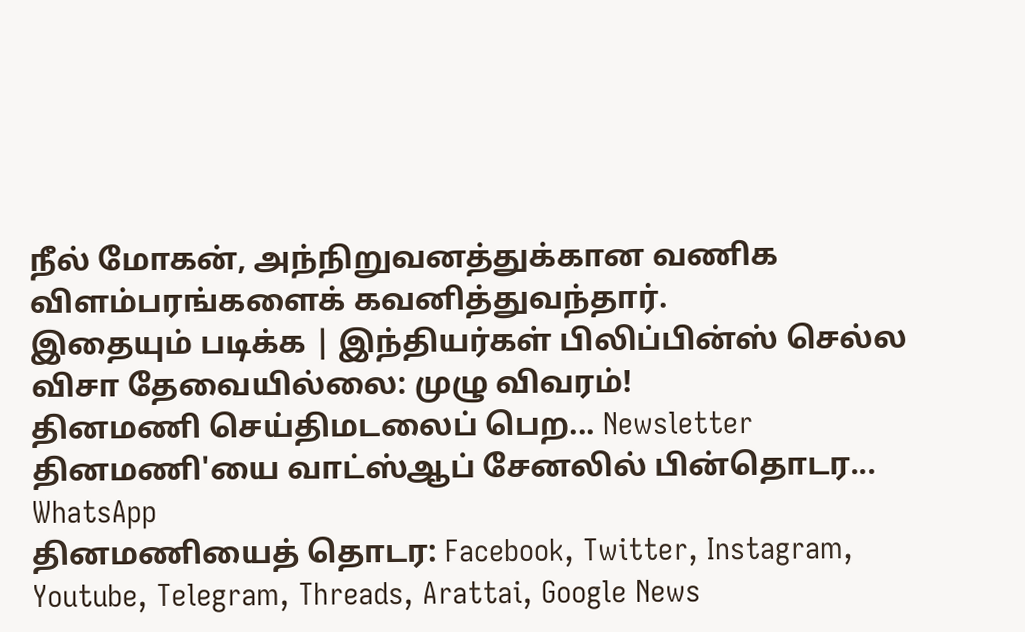நீல் மோகன், அந்நிறுவனத்துக்கான வணிக விளம்பரங்களைக் கவனித்துவந்தார்.
இதையும் படிக்க | இந்தியர்கள் பிலிப்பின்ஸ் செல்ல விசா தேவையில்லை: முழு விவரம்!
தினமணி செய்திமடலைப் பெற... Newsletter
தினமணி'யை வாட்ஸ்ஆப் சேனலில் பின்தொடர... WhatsApp
தினமணியைத் தொடர: Facebook, Twitter, Instagram, Youtube, Telegram, Threads, Arattai, Google News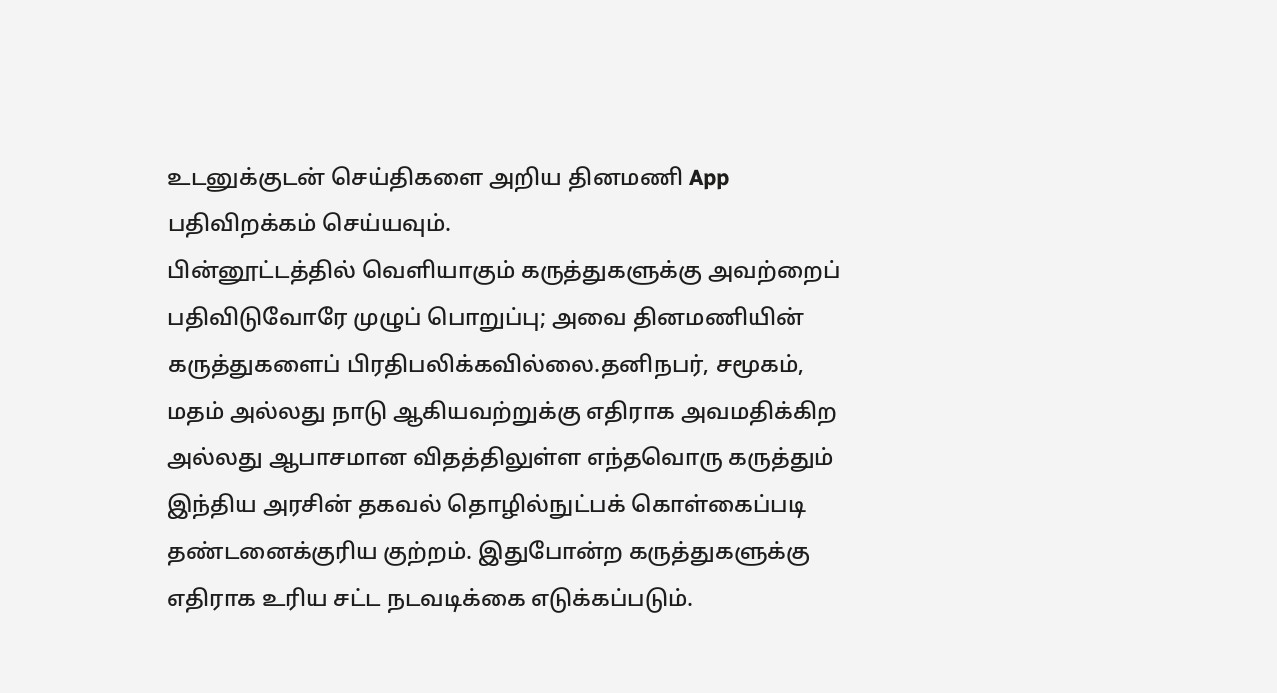உடனுக்குடன் செய்திகளை அறிய தினமணி App பதிவிறக்கம் செய்யவும்.
பின்னூட்டத்தில் வெளியாகும் கருத்துகளுக்கு அவற்றைப் பதிவிடுவோரே முழுப் பொறுப்பு; அவை தினமணியின் கருத்துகளைப் பிரதிபலிக்கவில்லை.தனிநபர், சமூகம், மதம் அல்லது நாடு ஆகியவற்றுக்கு எதிராக அவமதிக்கிற அல்லது ஆபாசமான விதத்திலுள்ள எந்தவொரு கருத்தும் இந்திய அரசின் தகவல் தொழில்நுட்பக் கொள்கைப்படி தண்டனைக்குரிய குற்றம். இதுபோன்ற கருத்துகளுக்கு எதிராக உரிய சட்ட நடவடிக்கை எடுக்கப்படும்.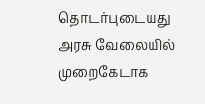தொடர்புடையது
அரசு வேலையில் முறைகேடாக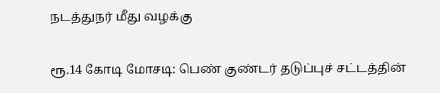நடத்துநர் மீது வழக்கு

ரூ.14 கோடி மோசடி: பெண் குண்டர் தடுப்புச் சட்டத்தின்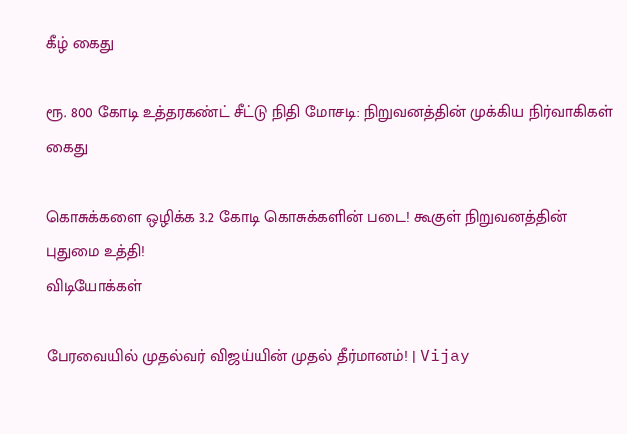கீழ் கைது

ரூ. 800 கோடி உத்தரகண்ட் சீட்டு நிதி மோசடி: நிறுவனத்தின் முக்கிய நிர்வாகிகள் கைது

கொசுக்களை ஒழிக்க 3.2 கோடி கொசுக்களின் படை! கூகுள் நிறுவனத்தின் புதுமை உத்தி!
விடியோக்கள்

பேரவையில் முதல்வர் விஜய்யின் முதல் தீர்மானம்! | Vijay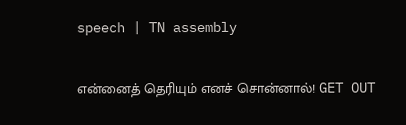speech | TN assembly

என்னைத் தெரியும் எனச் சொன்னால்! GET OUT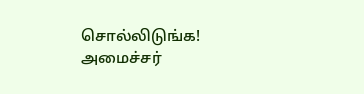சொல்லிடுங்க! அமைச்சர்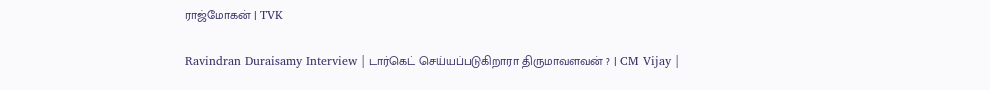ராஜ்மோகன் | TVK

Ravindran Duraisamy Interview | டார்கெட் செய்யப்படுகிறாரா திருமாவளவன் ? | CM Vijay |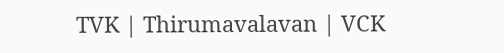TVK | Thirumavalavan | VCK